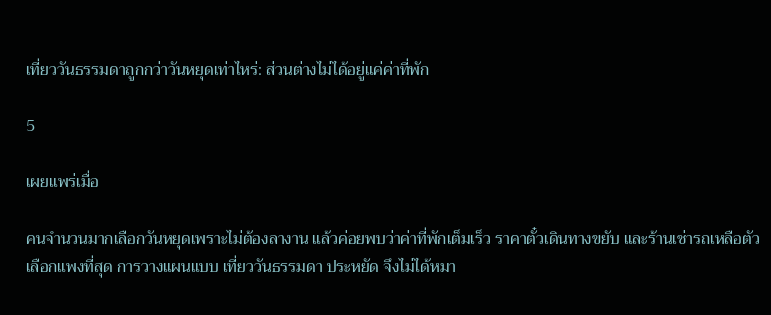เที่ยววันธรรมดาถูกกว่าวันหยุดเท่าไหร่: ส่วนต่างไม่ได้อยู่แค่ค่าที่พัก

5

เผยแพร่เมื่อ

คนจำนวนมากเลือกวันหยุดเพราะไม่ต้องลางาน แล้วค่อยพบว่าค่าที่พักเต็มเร็ว ราคาตั๋วเดินทางขยับ และร้านเช่ารถเหลือตัวเลือกแพงที่สุด การวางแผนแบบ เที่ยววันธรรมดา ประหยัด จึงไม่ได้หมา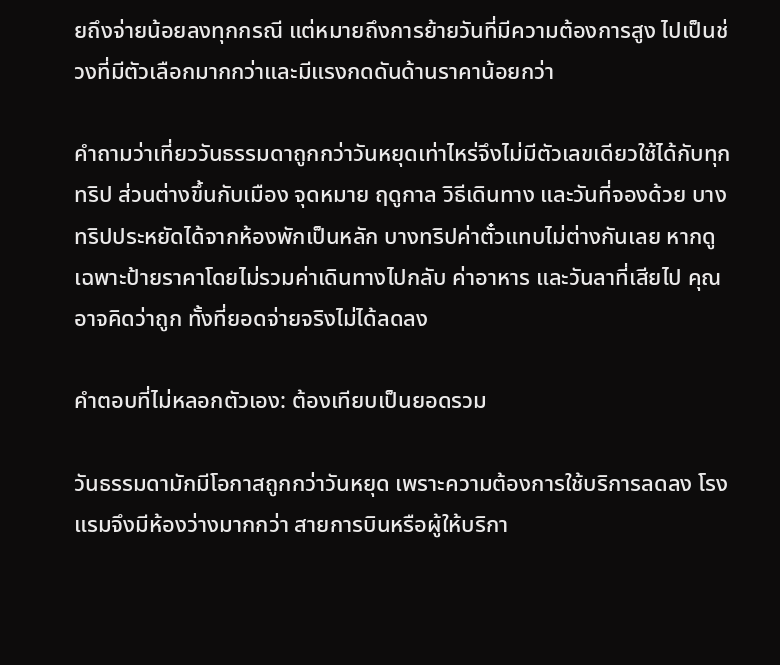ยถึงจ่ายน้อยลงทุกกรณี แต่หมายถึงการย้ายวันที่มีความต้องการสูง ไปเป็นช่วงที่มีตัวเลือกมากกว่าและมีแรงกดดันด้านราคาน้อยกว่า

คำถามว่าเที่ยววันธรรมดาถูกกว่าวันหยุดเท่าไหร่จึงไม่มีตัวเลขเดียวใช้ได้กับทุกทริป ส่วนต่างขึ้นกับเมือง จุดหมาย ฤดูกาล วิธีเดินทาง และวันที่จองด้วย บางทริปประหยัดได้จากห้องพักเป็นหลัก บางทริปค่าตั๋วแทบไม่ต่างกันเลย หากดูเฉพาะป้ายราคาโดยไม่รวมค่าเดินทางไปกลับ ค่าอาหาร และวันลาที่เสียไป คุณอาจคิดว่าถูก ทั้งที่ยอดจ่ายจริงไม่ได้ลดลง

คำตอบที่ไม่หลอกตัวเอง: ต้องเทียบเป็นยอดรวม

วันธรรมดามักมีโอกาสถูกกว่าวันหยุด เพราะความต้องการใช้บริการลดลง โรงแรมจึงมีห้องว่างมากกว่า สายการบินหรือผู้ให้บริกา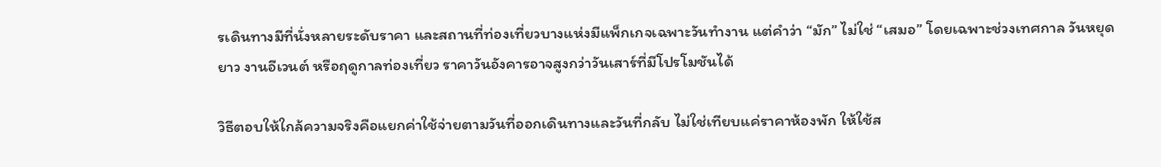รเดินทางมีที่นั่งหลายระดับราคา และสถานที่ท่องเที่ยวบางแห่งมีแพ็กเกจเฉพาะวันทำงาน แต่คำว่า “มัก” ไม่ใช่ “เสมอ” โดยเฉพาะช่วงเทศกาล วันหยุดยาว งานอีเวนต์ หรือฤดูกาลท่องเที่ยว ราคาวันอังคารอาจสูงกว่าวันเสาร์ที่มีโปรโมชันได้

วิธีตอบให้ใกล้ความจริงคือแยกค่าใช้จ่ายตามวันที่ออกเดินทางและวันที่กลับ ไม่ใช่เทียบแค่ราคาห้องพัก ให้ใช้ส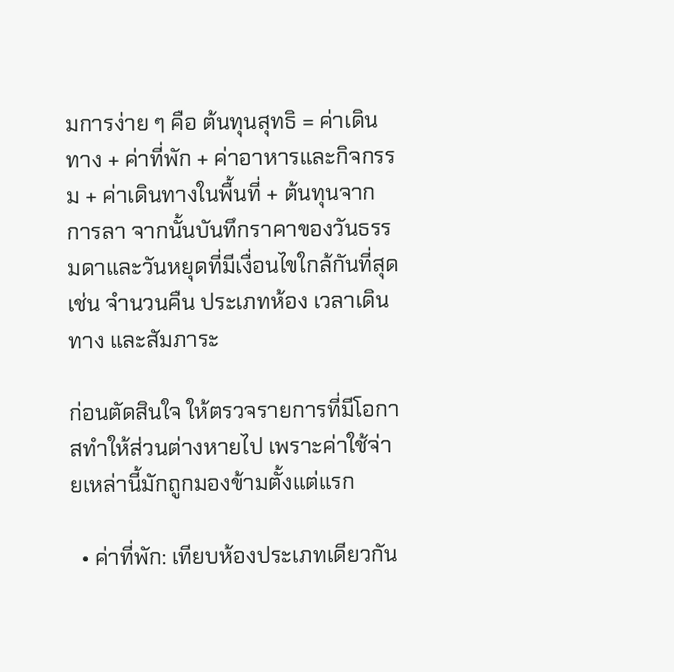มการง่าย ๆ คือ ต้นทุนสุทธิ = ค่าเดินทาง + ค่าที่พัก + ค่าอาหารและกิจกรรม + ค่าเดินทางในพื้นที่ + ต้นทุนจากการลา จากนั้นบันทึกราคาของวันธรรมดาและวันหยุดที่มีเงื่อนไขใกล้กันที่สุด เช่น จำนวนคืน ประเภทห้อง เวลาเดินทาง และสัมภาระ

ก่อนตัดสินใจ ให้ตรวจรายการที่มีโอกาสทำให้ส่วนต่างหายไป เพราะค่าใช้จ่ายเหล่านี้มักถูกมองข้ามตั้งแต่แรก

  • ค่าที่พัก: เทียบห้องประเภทเดียวกัน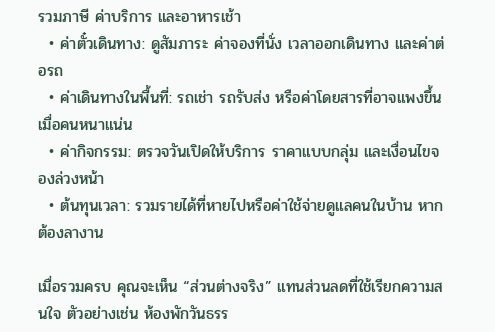รวมภาษี ค่าบริการ และอาหารเช้า
  • ค่าตั๋วเดินทาง: ดูสัมภาระ ค่าจองที่นั่ง เวลาออกเดินทาง และค่าต่อรถ
  • ค่าเดินทางในพื้นที่: รถเช่า รถรับส่ง หรือค่าโดยสารที่อาจแพงขึ้นเมื่อคนหนาแน่น
  • ค่ากิจกรรม: ตรวจวันเปิดให้บริการ ราคาแบบกลุ่ม และเงื่อนไขจองล่วงหน้า
  • ต้นทุนเวลา: รวมรายได้ที่หายไปหรือค่าใช้จ่ายดูแลคนในบ้าน หากต้องลางาน

เมื่อรวมครบ คุณจะเห็น “ส่วนต่างจริง” แทนส่วนลดที่ใช้เรียกความสนใจ ตัวอย่างเช่น ห้องพักวันธรร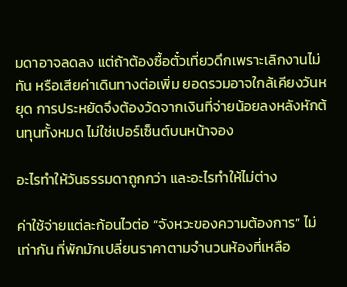มดาอาจลดลง แต่ถ้าต้องซื้อตั๋วเที่ยวดึกเพราะเลิกงานไม่ทัน หรือเสียค่าเดินทางต่อเพิ่ม ยอดรวมอาจใกล้เคียงวันหยุด การประหยัดจึงต้องวัดจากเงินที่จ่ายน้อยลงหลังหักต้นทุนทั้งหมด ไม่ใช่เปอร์เซ็นต์บนหน้าจอง

อะไรทำให้วันธรรมดาถูกกว่า และอะไรทำให้ไม่ต่าง

ค่าใช้จ่ายแต่ละก้อนไวต่อ “จังหวะของความต้องการ” ไม่เท่ากัน ที่พักมักเปลี่ยนราคาตามจำนวนห้องที่เหลือ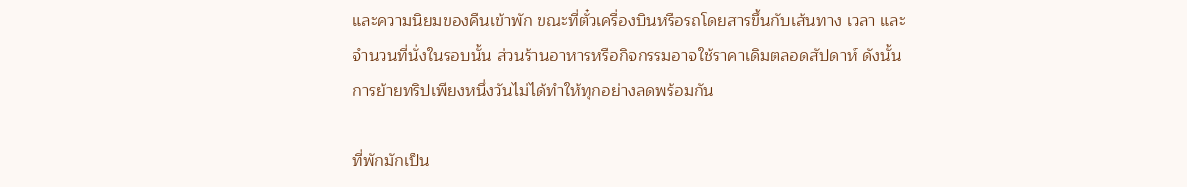และความนิยมของคืนเข้าพัก ขณะที่ตั๋วเครื่องบินหรือรถโดยสารขึ้นกับเส้นทาง เวลา และจำนวนที่นั่งในรอบนั้น ส่วนร้านอาหารหรือกิจกรรมอาจใช้ราคาเดิมตลอดสัปดาห์ ดังนั้นการย้ายทริปเพียงหนึ่งวันไม่ได้ทำให้ทุกอย่างลดพร้อมกัน

ที่พักมักเป็น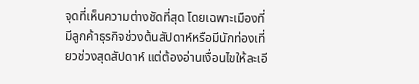จุดที่เห็นความต่างชัดที่สุด โดยเฉพาะเมืองที่มีลูกค้าธุรกิจช่วงต้นสัปดาห์หรือมีนักท่องเที่ยวช่วงสุดสัปดาห์ แต่ต้องอ่านเงื่อนไขให้ละเอี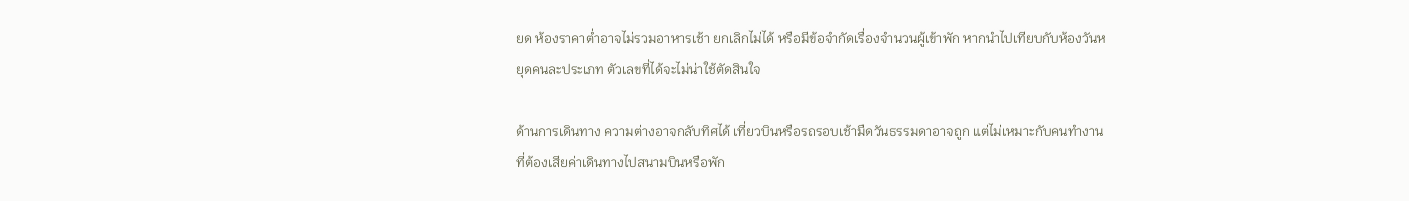ยด ห้องราคาต่ำอาจไม่รวมอาหารเช้า ยกเลิกไม่ได้ หรือมีข้อจำกัดเรื่องจำนวนผู้เข้าพัก หากนำไปเทียบกับห้องวันหยุดคนละประเภท ตัวเลขที่ได้จะไม่น่าใช้ตัดสินใจ

ด้านการเดินทาง ความต่างอาจกลับทิศได้ เที่ยวบินหรือรถรอบเช้ามืดวันธรรมดาอาจถูก แต่ไม่เหมาะกับคนทำงานที่ต้องเสียค่าเดินทางไปสนามบินหรือพัก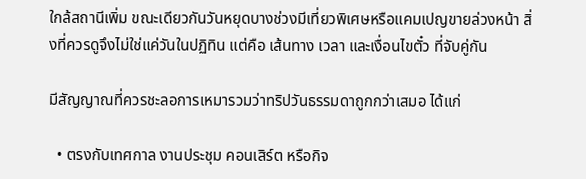ใกล้สถานีเพิ่ม ขณะเดียวกันวันหยุดบางช่วงมีเที่ยวพิเศษหรือแคมเปญขายล่วงหน้า สิ่งที่ควรดูจึงไม่ใช่แค่วันในปฏิทิน แต่คือ เส้นทาง เวลา และเงื่อนไขตั๋ว ที่จับคู่กัน

มีสัญญาณที่ควรชะลอการเหมารวมว่าทริปวันธรรมดาถูกกว่าเสมอ ได้แก่

  • ตรงกับเทศกาล งานประชุม คอนเสิร์ต หรือกิจ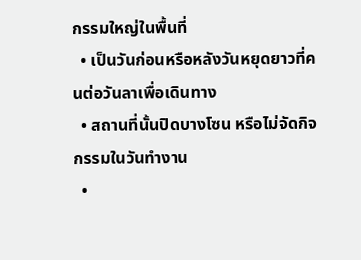กรรมใหญ่ในพื้นที่
  • เป็นวันก่อนหรือหลังวันหยุดยาวที่คนต่อวันลาเพื่อเดินทาง
  • สถานที่นั้นปิดบางโซน หรือไม่จัดกิจกรรมในวันทำงาน
  •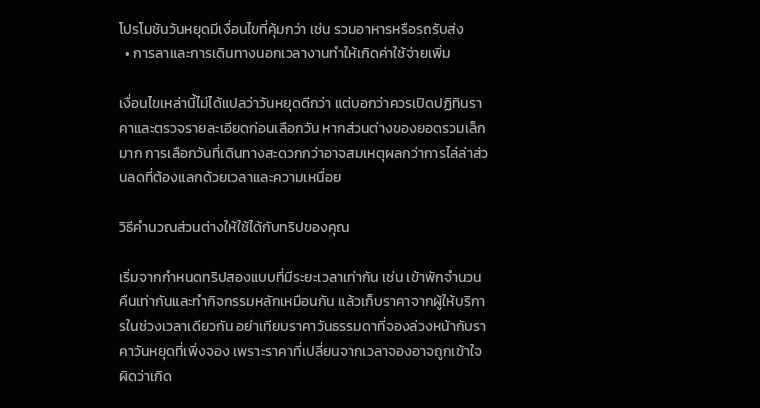โปรโมชันวันหยุดมีเงื่อนไขที่คุ้มกว่า เช่น รวมอาหารหรือรถรับส่ง
  • การลาและการเดินทางนอกเวลางานทำให้เกิดค่าใช้จ่ายเพิ่ม

เงื่อนไขเหล่านี้ไม่ได้แปลว่าวันหยุดดีกว่า แต่บอกว่าควรเปิดปฏิทินราคาและตรวจรายละเอียดก่อนเลือกวัน หากส่วนต่างของยอดรวมเล็กมาก การเลือกวันที่เดินทางสะดวกกว่าอาจสมเหตุผลกว่าการไล่ล่าส่วนลดที่ต้องแลกด้วยเวลาและความเหนื่อย

วิธีคำนวณส่วนต่างให้ใช้ได้กับทริปของคุณ

เริ่มจากกำหนดทริปสองแบบที่มีระยะเวลาเท่ากัน เช่น เข้าพักจำนวนคืนเท่ากันและทำกิจกรรมหลักเหมือนกัน แล้วเก็บราคาจากผู้ให้บริการในช่วงเวลาเดียวกัน อย่าเทียบราคาวันธรรมดาที่จองล่วงหน้ากับราคาวันหยุดที่เพิ่งจอง เพราะราคาที่เปลี่ยนจากเวลาจองอาจถูกเข้าใจผิดว่าเกิด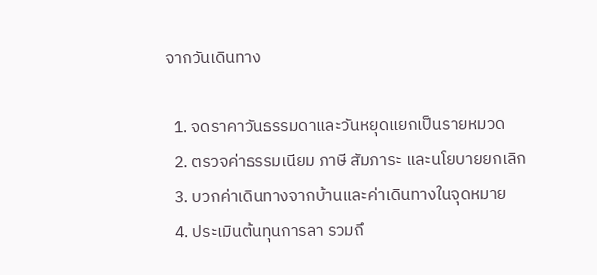จากวันเดินทาง

  1. จดราคาวันธรรมดาและวันหยุดแยกเป็นรายหมวด
  2. ตรวจค่าธรรมเนียม ภาษี สัมภาระ และนโยบายยกเลิก
  3. บวกค่าเดินทางจากบ้านและค่าเดินทางในจุดหมาย
  4. ประเมินต้นทุนการลา รวมถึ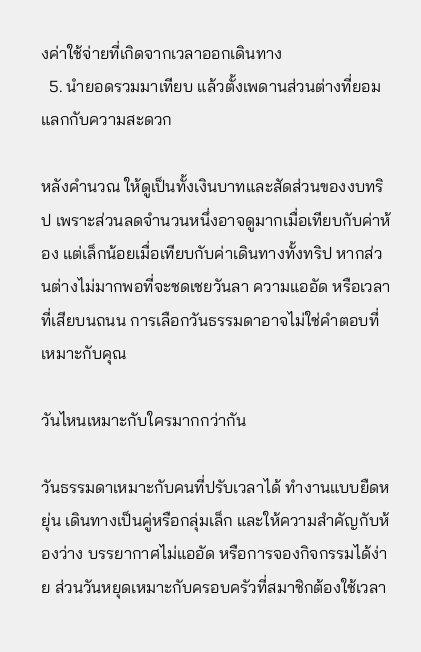งค่าใช้จ่ายที่เกิดจากเวลาออกเดินทาง
  5. นำยอดรวมมาเทียบ แล้วตั้งเพดานส่วนต่างที่ยอมแลกกับความสะดวก

หลังคำนวณ ให้ดูเป็นทั้งเงินบาทและสัดส่วนของงบทริป เพราะส่วนลดจำนวนหนึ่งอาจดูมากเมื่อเทียบกับค่าห้อง แต่เล็กน้อยเมื่อเทียบกับค่าเดินทางทั้งทริป หากส่วนต่างไม่มากพอที่จะชดเชยวันลา ความแออัด หรือเวลาที่เสียบนถนน การเลือกวันธรรมดาอาจไม่ใช่คำตอบที่เหมาะกับคุณ

วันไหนเหมาะกับใครมากกว่ากัน

วันธรรมดาเหมาะกับคนที่ปรับเวลาได้ ทำงานแบบยืดหยุ่น เดินทางเป็นคู่หรือกลุ่มเล็ก และให้ความสำคัญกับห้องว่าง บรรยากาศไม่แออัด หรือการจองกิจกรรมได้ง่าย ส่วนวันหยุดเหมาะกับครอบครัวที่สมาชิกต้องใช้เวลา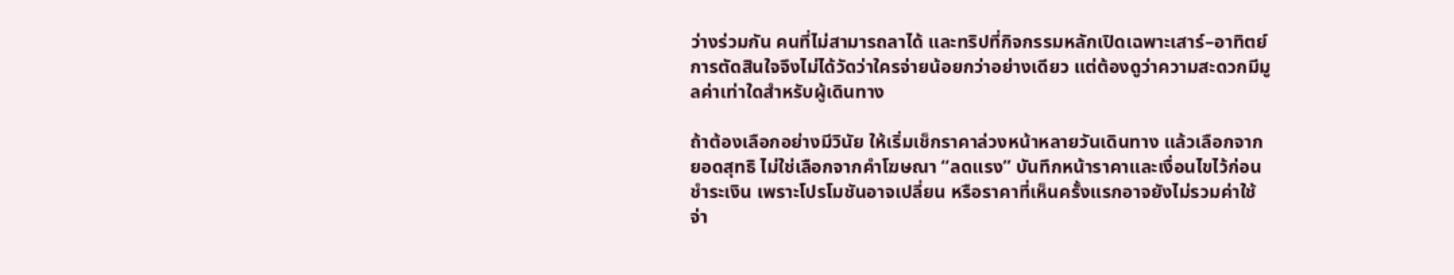ว่างร่วมกัน คนที่ไม่สามารถลาได้ และทริปที่กิจกรรมหลักเปิดเฉพาะเสาร์–อาทิตย์ การตัดสินใจจึงไม่ได้วัดว่าใครจ่ายน้อยกว่าอย่างเดียว แต่ต้องดูว่าความสะดวกมีมูลค่าเท่าใดสำหรับผู้เดินทาง

ถ้าต้องเลือกอย่างมีวินัย ให้เริ่มเช็กราคาล่วงหน้าหลายวันเดินทาง แล้วเลือกจากยอดสุทธิ ไม่ใช่เลือกจากคำโฆษณา “ลดแรง” บันทึกหน้าราคาและเงื่อนไขไว้ก่อนชำระเงิน เพราะโปรโมชันอาจเปลี่ยน หรือราคาที่เห็นครั้งแรกอาจยังไม่รวมค่าใช้จ่า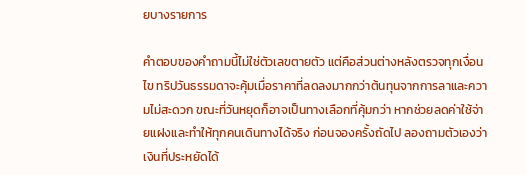ยบางรายการ

คำตอบของคำถามนี้ไม่ใช่ตัวเลขตายตัว แต่คือส่วนต่างหลังตรวจทุกเงื่อนไข ทริปวันธรรมดาจะคุ้มเมื่อราคาที่ลดลงมากกว่าต้นทุนจากการลาและความไม่สะดวก ขณะที่วันหยุดก็อาจเป็นทางเลือกที่คุ้มกว่า หากช่วยลดค่าใช้จ่ายแฝงและทำให้ทุกคนเดินทางได้จริง ก่อนจองครั้งถัดไป ลองถามตัวเองว่าเงินที่ประหยัดได้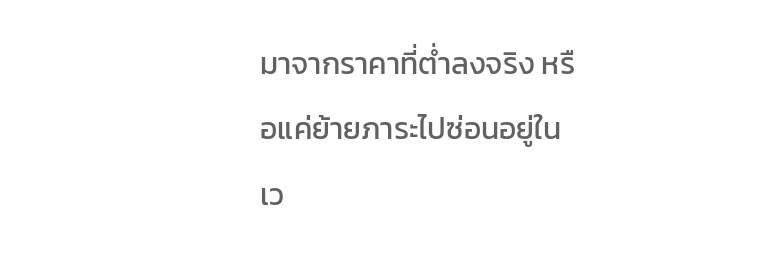มาจากราคาที่ต่ำลงจริง หรือแค่ย้ายภาระไปซ่อนอยู่ในเว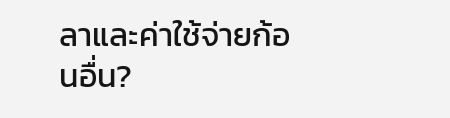ลาและค่าใช้จ่ายก้อนอื่น?